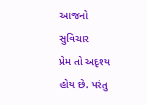આજનો સુવિચાર
પ્રેમ તો અદૃશ્ય હોય છે. પરંતુ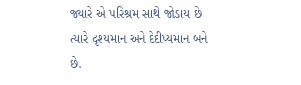જ્યારે એ પરિશ્રમ સાથે જોડાય છે ત્યારે દૃશ્યમાન અને દેદીપ્યમાન બને છે.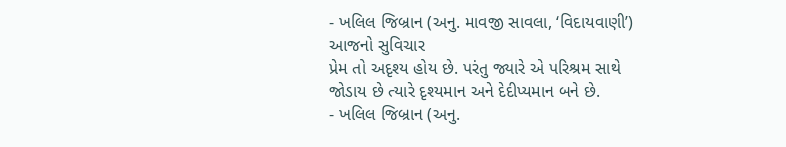- ખલિલ જિબ્રાન (અનુ. માવજી સાવલા, ‘વિદાયવાણી’)
આજનો સુવિચાર
પ્રેમ તો અદૃશ્ય હોય છે. પરંતુ જ્યારે એ પરિશ્રમ સાથે જોડાય છે ત્યારે દૃશ્યમાન અને દેદીપ્યમાન બને છે.
- ખલિલ જિબ્રાન (અનુ.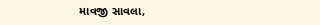માવજી સાવલા,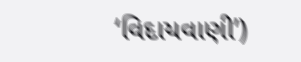‘વિદાયવાણી’)